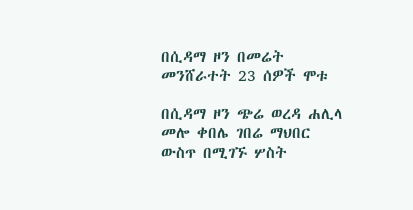በሲዳማ ዞን በመሬት መንሸራተት 23 ሰዎች ሞቱ

በሲዳማ ዞን ጭሬ ወረዳ ሐሊላ መሎ ቀበሌ ገበሬ ማህበር ውስጥ በሚገኙ ሦስት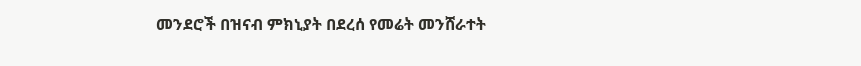መንደሮች በዝናብ ምክኒያት በደረሰ የመሬት መንሸራተት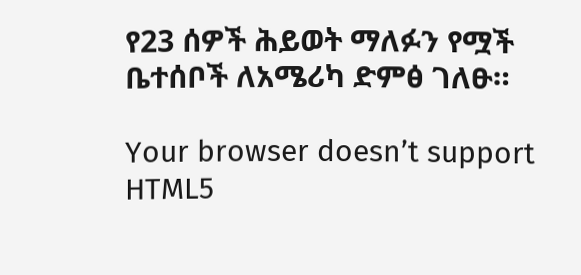የ23 ሰዎች ሕይወት ማለፉን የሟች ቤተሰቦች ለአሜሪካ ድምፅ ገለፁ።

Your browser doesn’t support HTML5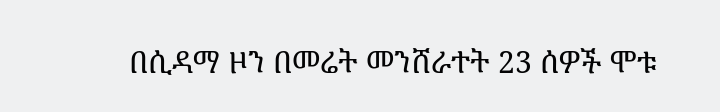በሲዳማ ዞን በመሬት መንሸራተት 23 ሰዎች ሞቱ